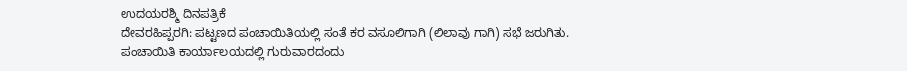ಉದಯರಶ್ಮಿ ದಿನಪತ್ರಿಕೆ
ದೇವರಹಿಪ್ಪರಗಿ: ಪಟ್ಟಣದ ಪಂಚಾಯಿತಿಯಲ್ಲಿ ಸಂತೆ ಕರ ವಸೂಲಿಗಾಗಿ (ಲಿಲಾವು ಗಾಗಿ) ಸಭೆ ಜರುಗಿತು.
ಪಂಚಾಯಿತಿ ಕಾರ್ಯಾಲಯದಲ್ಲಿ ಗುರುವಾರದಂದು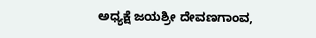ಅಧ್ಯಕ್ಷೆ ಜಯಶ್ರೀ ದೇವಣಗಾಂವ,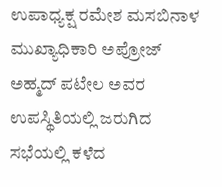ಉಪಾಧ್ಯಕ್ಷ ರಮೇಶ ಮಸಬಿನಾಳ ಮುಖ್ಯಾಧಿಕಾರಿ ಅಪ್ರೋಜ್ ಅಹ್ಮದ್ ಪಟೇಲ ಅವರ ಉಪಸ್ಥಿತಿಯಲ್ಲಿ ಜರುಗಿದ ಸಭೆಯಲ್ಲಿ ಕಳೆದ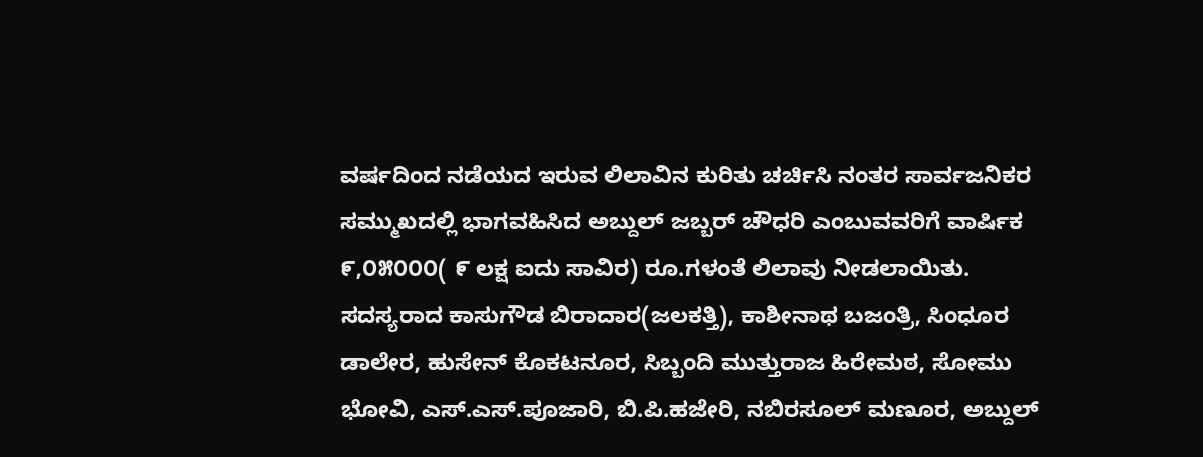ವರ್ಷದಿಂದ ನಡೆಯದ ಇರುವ ಲಿಲಾವಿನ ಕುರಿತು ಚರ್ಚಿಸಿ ನಂತರ ಸಾರ್ವಜನಿಕರ ಸಮ್ಮುಖದಲ್ಲಿ ಭಾಗವಹಿಸಿದ ಅಬ್ದುಲ್ ಜಬ್ಬರ್ ಚೌಧರಿ ಎಂಬುವವರಿಗೆ ವಾರ್ಷಿಕ ೯,೦೫೦೦೦( ೯ ಲಕ್ಷ ಐದು ಸಾವಿರ) ರೂ.ಗಳಂತೆ ಲಿಲಾವು ನೀಡಲಾಯಿತು.
ಸದಸ್ಯರಾದ ಕಾಸುಗೌಡ ಬಿರಾದಾರ(ಜಲಕತ್ತಿ), ಕಾಶೀನಾಥ ಬಜಂತ್ರಿ, ಸಿಂಧೂರ ಡಾಲೇರ, ಹುಸೇನ್ ಕೊಕಟನೂರ, ಸಿಬ್ಬಂದಿ ಮುತ್ತುರಾಜ ಹಿರೇಮಠ, ಸೋಮು ಭೋವಿ, ಎಸ್.ಎಸ್.ಪೂಜಾರಿ, ಬಿ.ಪಿ.ಹಜೇರಿ, ನಬಿರಸೂಲ್ ಮಣೂರ, ಅಬ್ದುಲ್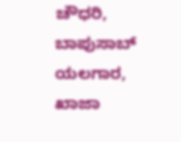ಚೌಧರಿ, ಬಾಪುಸಾಬ್ ಯಲಗಾರ, ಖಾಜಾ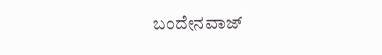ಬಂದೇನವಾಜ್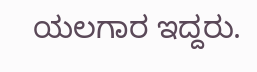ಯಲಗಾರ ಇದ್ದರು.